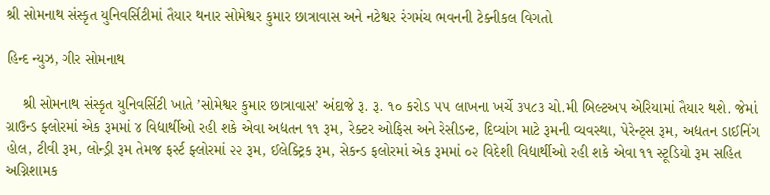શ્રી સોમનાથ સંસ્કૃત યુનિવર્સિટીમાં તૈયાર થનાર સોમેશ્વર કુમાર છાત્રાવાસ અને નટેશ્વર રંગમંચ ભવનની ટેક્નીકલ વિગતો

હિન્દ ન્યુઝ, ગીર સોમનાથ

    શ્રી સોમનાથ સંસ્કૃત યુનિવર્સિટી ખાતે ’સોમેશ્વર કુમાર છાત્રાવાસ’ અંદાજે રૂ. રૂ. ૧૦ કરોડ ૫૫ લાખના ખર્ચે ૩૫૮૩ ચો.મી બિલ્ટઅપ એરિયામાં તૈયાર થશે. જેમાં ગ્રાઉન્ડ ફ્લોરમાં એક રૂમમાં ૪ વિદ્યાર્થીઓ રહી શકે એવા અદ્યતન ૧૧ રૂમ, રેક્ટર ઓફિસ અને રેસીડન્ટ, દિવ્યાંગ માટે રૂમની વ્યવસ્થા, પેરેન્ટ્સ રૂમ, અદ્યતન ડાઈનિંગ હોલ, ટીવી રૂમ, લોન્ડ્રી રૂમ તેમજ ફર્સ્ટ ફ્લોરમાં ૨૨ રૂમ, ઈલેક્ટ્રિક રૂમ, સેકન્ડ ફલોરમાં એક રૂમમાં ૦૨ વિદેશી વિદ્યાર્થીઓ રહી શકે એવા ૧૧ સ્ટૂડિયો રૂમ સહિત અગ્નિશામક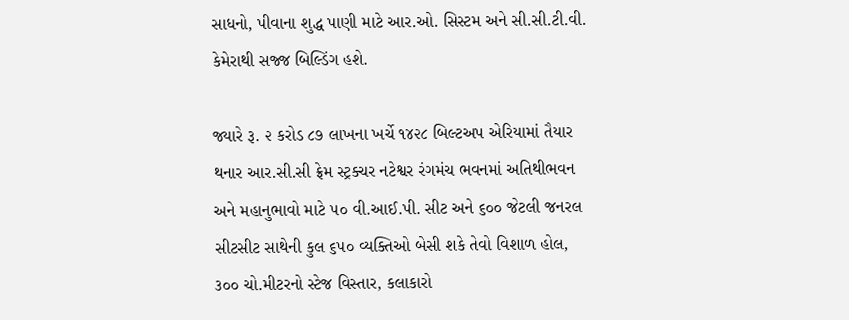સાધનો, પીવાના શુદ્ધ પાણી માટે આર.ઓ. સિસ્ટમ અને સી.સી.ટી.વી. કેમેરાથી સજ્જ બિલ્ડિંગ હશે.

જ્યારે રૂ. ૨ કરોડ ૮૭ લાખના ખર્ચે ૧૪૨૮ બિલ્ટઅપ એરિયામાં તૈયાર થનાર આર.સી.સી ફ્રેમ સ્ટ્રક્ચર નટેશ્વર રંગમંચ ભવનમાં અતિથીભવન અને મહાનુભાવો માટે ૫૦ વી.આઈ.પી. સીટ અને ૬૦૦ જેટલી જનરલ સીટસીટ સાથેની કુલ ૬૫૦ વ્યક્તિઓ બેસી શકે તેવો વિશાળ હોલ, ૩૦૦ ચો.મીટરનો સ્ટેજ વિસ્તાર, કલાકારો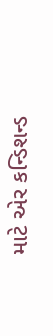માટે એર કન્ડિશન્ડ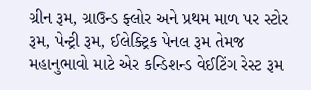ગ્રીન રૂમ, ગ્રાઉન્ડ ફ્લોર અને પ્રથમ માળ પર સ્ટોર રૂમ, પેન્ટ્રી રૂમ, ઈલેક્ટ્રિક પેનલ રૂમ તેમજ મહાનુભાવો માટે એર કન્ડિશન્ડ વેઈટિંગ રેસ્ટ રૂમ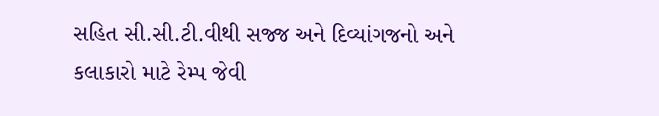સહિત સી.સી.ટી.વીથી સજ્જ અને દિવ્યાંગજનો અને કલાકારો માટે રેમ્પ જેવી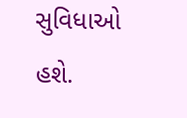સુવિધાઓ હશે.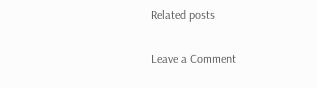Related posts

Leave a Comment